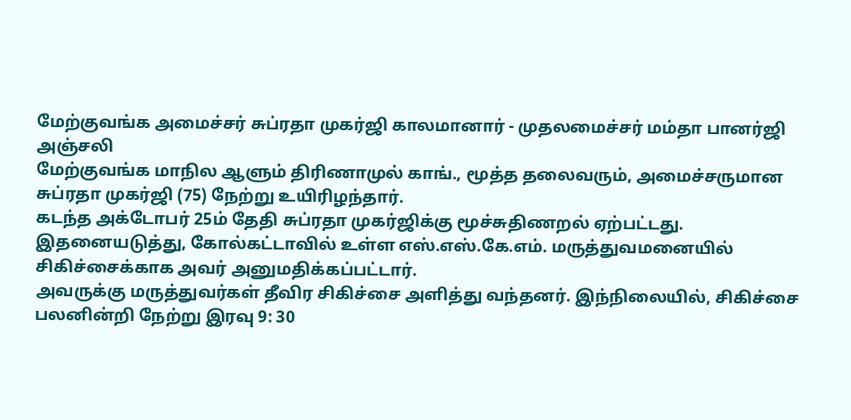மேற்குவங்க அமைச்சர் சுப்ரதா முகர்ஜி காலமானார் - முதலமைச்சர் மம்தா பானர்ஜி அஞ்சலி
மேற்குவங்க மாநில ஆளும் திரிணாமுல் காங்., மூத்த தலைவரும், அமைச்சருமான சுப்ரதா முகர்ஜி (75) நேற்று உயிரிழந்தார்.
கடந்த அக்டோபர் 25ம் தேதி சுப்ரதா முகர்ஜிக்கு மூச்சுதிணறல் ஏற்பட்டது. இதனையடுத்து, கோல்கட்டாவில் உள்ள எஸ்.எஸ்.கே.எம். மருத்துவமனையில் சிகிச்சைக்காக அவர் அனுமதிக்கப்பட்டார்.
அவருக்கு மருத்துவர்கள் தீவிர சிகிச்சை அளித்து வந்தனர். இந்நிலையில், சிகிச்சை பலனின்றி நேற்று இரவு 9: 30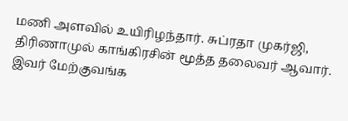மணி அளவில் உயிரிழந்தார். சுப்ரதா முகர்ஜி, திரிணாமுல் காங்கிரசின் மூத்த தலைவர் ஆவார்.
இவர் மேற்குவங்க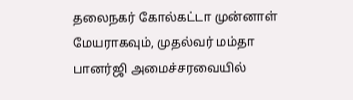தலைநகர் கோல்கட்டா முன்னாள் மேயராகவும், முதல்வர் மம்தா பானர்ஜி அமைச்சரவையில்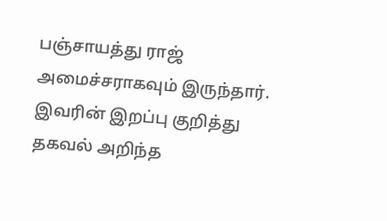பஞ்சாயத்து ராஜ் அமைச்சராகவும் இருந்தார்.
இவரின் இறப்பு குறித்து தகவல் அறிந்த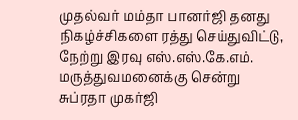முதல்வர் மம்தா பானர்ஜி தனது நிகழ்ச்சிகளை ரத்து செய்துவிட்டு, நேற்று இரவு எஸ்.எஸ்.கே.எம். மருத்துவமனைக்கு சென்று சுப்ரதா முகர்ஜி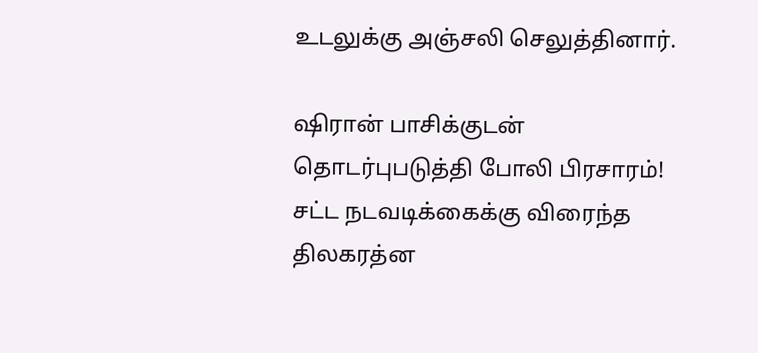உடலுக்கு அஞ்சலி செலுத்தினார்.

ஷிரான் பாசிக்குடன் தொடர்புபடுத்தி போலி பிரசாரம்! சட்ட நடவடிக்கைக்கு விரைந்த திலகரத்ன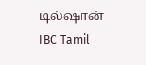டில்ஷான் IBC Tamil